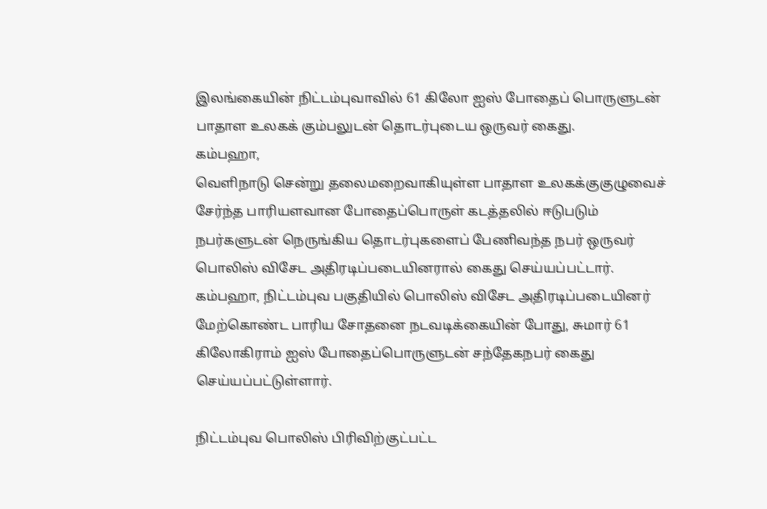இலங்கையின் நிட்டம்புவாவில் 61 கிலோ ஐஸ் போதைப் பொருளுடன் பாதாள உலகக் கும்பலுடன் தொடர்புடைய ஒருவர் கைது.
கம்பஹா,
வெளிநாடு சென்று தலைமறைவாகியுள்ள பாதாள உலகக்குகுழுவைச் சேர்ந்த பாரியளவான போதைப்பொருள் கடத்தலில் ஈடுபடும் நபர்களுடன் நெருங்கிய தொடர்புகளைப் பேணிவந்த நபர் ஒருவர் பொலிஸ் விசேட அதிரடிப்படையினரால் கைது செய்யப்பட்டார்.
கம்பஹா, நிட்டம்புவ பகுதியில் பொலிஸ் விசேட அதிரடிப்படையினர் மேற்கொண்ட பாரிய சோதனை நடவடிக்கையின் போது, சுமார் 61 கிலோகிராம் ஐஸ் போதைப்பொருளுடன் சந்தேகநபர் கைது செய்யப்பட்டுள்ளார்.

நிட்டம்புவ பொலிஸ் பிரிவிற்குட்பட்ட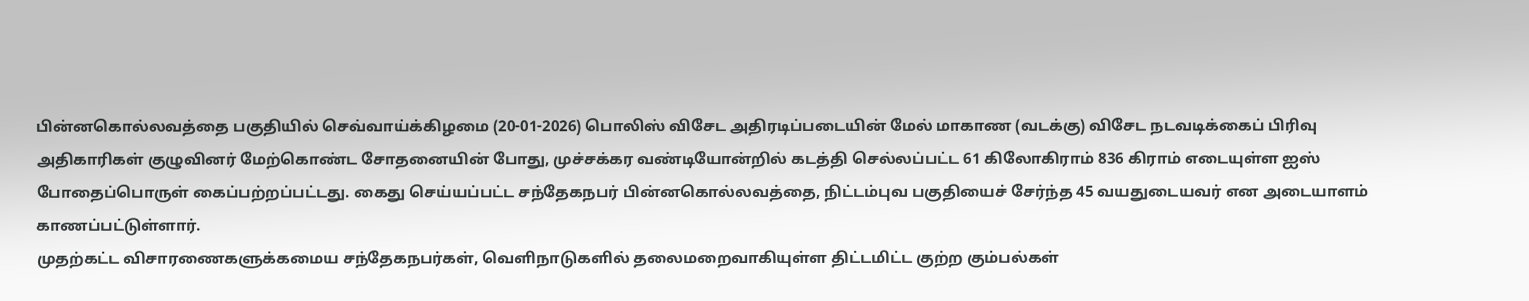பின்னகொல்லவத்தை பகுதியில் செவ்வாய்க்கிழமை (20-01-2026) பொலிஸ் விசேட அதிரடிப்படையின் மேல் மாகாண (வடக்கு) விசேட நடவடிக்கைப் பிரிவு அதிகாரிகள் குழுவினர் மேற்கொண்ட சோதனையின் போது, முச்சக்கர வண்டியோன்றில் கடத்தி செல்லப்பட்ட 61 கிலோகிராம் 836 கிராம் எடையுள்ள ஐஸ் போதைப்பொருள் கைப்பற்றப்பட்டது. கைது செய்யப்பட்ட சந்தேகநபர் பின்னகொல்லவத்தை, நிட்டம்புவ பகுதியைச் சேர்ந்த 45 வயதுடையவர் என அடையாளம் காணப்பட்டுள்ளார்.
முதற்கட்ட விசாரணைகளுக்கமைய சந்தேகநபர்கள், வெளிநாடுகளில் தலைமறைவாகியுள்ள திட்டமிட்ட குற்ற கும்பல்கள்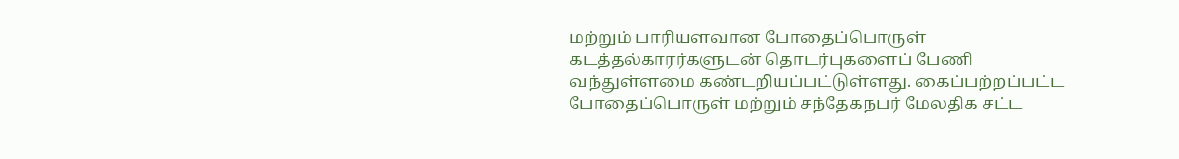மற்றும் பாரியளவான போதைப்பொருள் கடத்தல்காரர்களுடன் தொடர்புகளைப் பேணி வந்துள்ளமை கண்டறியப்பட்டுள்ளது. கைப்பற்றப்பட்ட போதைப்பொருள் மற்றும் சந்தேகநபர் மேலதிக சட்ட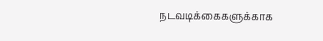நடவடிக்கைகளுக்காக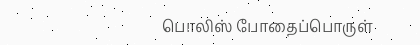பொலிஸ் போதைப்பொருள்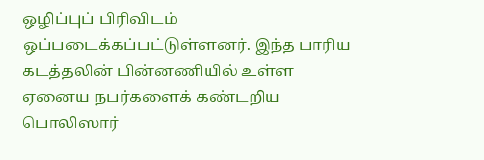ஒழிப்புப் பிரிவிடம் ஒப்படைக்கப்பட்டுள்ளனர். இந்த பாரிய கடத்தலின் பின்னணியில் உள்ள ஏனைய நபர்களைக் கண்டறிய பொலிஸார்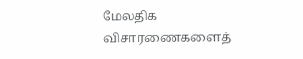மேலதிக விசாரணைகளைத்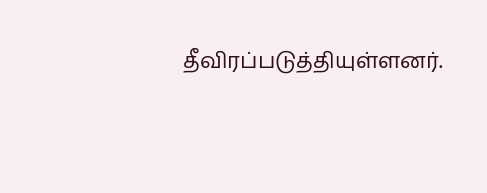தீவிரப்படுத்தியுள்ளனர்.